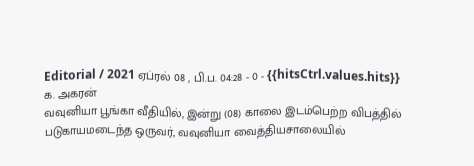Editorial / 2021 ஏப்ரல் 08 , பி.ப. 04:28 - 0 - {{hitsCtrl.values.hits}}
க. அகரன்
வவுனியா பூங்கா வீதியில், இன்று (08) காலை இடம்பெற்ற விபத்தில் படுகாயமடைந்த ஒருவர், வவுனியா வைத்தியசாலையில்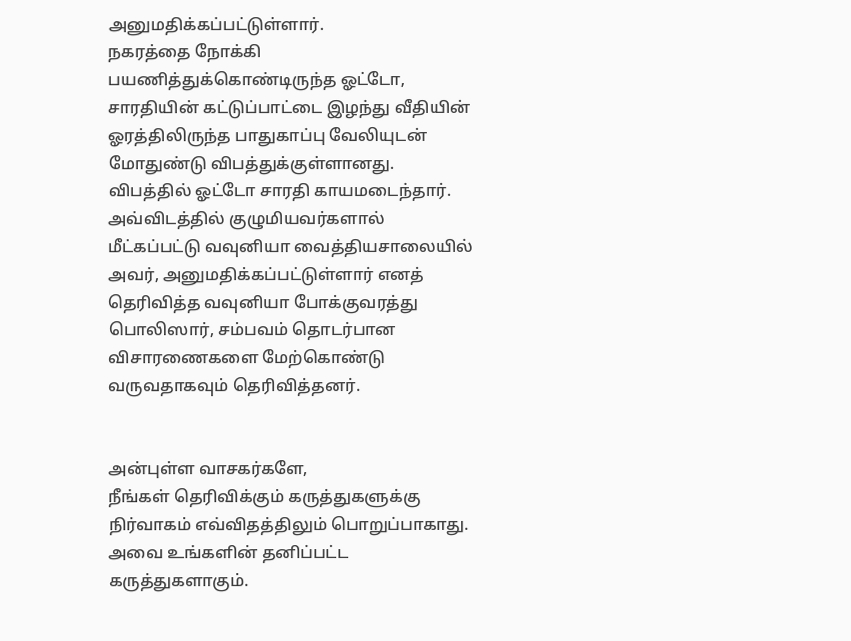அனுமதிக்கப்பட்டுள்ளார்.
நகரத்தை நோக்கி பயணித்துக்கொண்டிருந்த ஓட்டோ, சாரதியின் கட்டுப்பாட்டை இழந்து வீதியின் ஓரத்திலிருந்த பாதுகாப்பு வேலியுடன் மோதுண்டு விபத்துக்குள்ளானது.
விபத்தில் ஓட்டோ சாரதி காயமடைந்தார். அவ்விடத்தில் குழுமியவர்களால் மீட்கப்பட்டு வவுனியா வைத்தியசாலையில் அவர், அனுமதிக்கப்பட்டுள்ளார் எனத் தெரிவித்த வவுனியா போக்குவரத்து பொலிஸார், சம்பவம் தொடர்பான விசாரணைகளை மேற்கொண்டு வருவதாகவும் தெரிவித்தனர்.


அன்புள்ள வாசகர்களே,
நீங்கள் தெரிவிக்கும் கருத்துகளுக்கு நிர்வாகம் எவ்விதத்திலும் பொறுப்பாகாது. அவை உங்களின் தனிப்பட்ட கருத்துகளாகும்.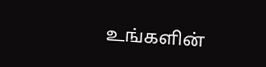உங்களின்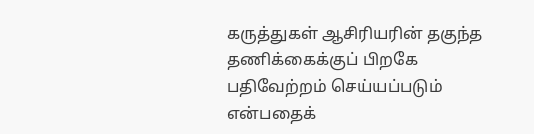கருத்துகள் ஆசிரியரின் தகுந்த தணிக்கைக்குப் பிறகே பதிவேற்றம் செய்யப்படும் என்பதைக்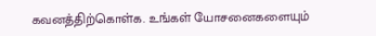கவனத்திற்கொள்க. உங்கள் யோசனைகளையும்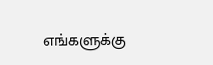எங்களுக்கு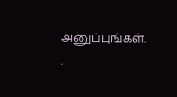அனுப்புங்கள். .